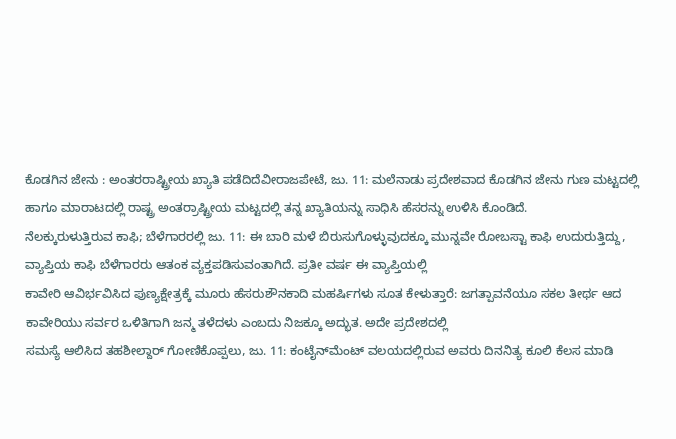ಕೊಡಗಿನ ಜೇನು : ಅಂತರರಾಷ್ಟ್ರೀಯ ಖ್ಯಾತಿ ಪಡೆದಿದೆವೀರಾಜಪೇಟೆ, ಜು. 11: ಮಲೆನಾಡು ಪ್ರದೇಶವಾದ ಕೊಡಗಿನ ಜೇನು ಗುಣ ಮಟ್ಟದಲ್ಲಿ ಹಾಗೂ ಮಾರಾಟದಲ್ಲಿ ರಾಷ್ಟ್ರ ಅಂತರ್ರಾಷ್ಟ್ರೀಯ ಮಟ್ಟದಲ್ಲಿ ತನ್ನ ಖ್ಯಾತಿಯನ್ನು ಸಾಧಿಸಿ ಹೆಸರನ್ನು ಉಳಿಸಿ ಕೊಂಡಿದೆ.
ನೆಲಕ್ಕುರುಳುತ್ತಿರುವ ಕಾಫಿ; ಬೆಳೆಗಾರರಲ್ಲಿ ಜು. 11: ಈ ಬಾರಿ ಮಳೆ ಬಿರುಸುಗೊಳ್ಳುವುದಕ್ಕೂ ಮುನ್ನವೇ ರೋಬಸ್ಟಾ ಕಾಫಿ ಉದುರುತ್ತಿದ್ದು, ವ್ಯಾಪ್ತಿಯ ಕಾಫಿ ಬೆಳೆಗಾರರು ಆತಂಕ ವ್ಯಕ್ತಪಡಿಸುವಂತಾಗಿದೆ. ಪ್ರತೀ ವರ್ಷ ಈ ವ್ಯಾಪ್ತಿಯಲ್ಲಿ
ಕಾವೇರಿ ಆವಿರ್ಭವಿಸಿದ ಪುಣ್ಯಕ್ಷೇತ್ರಕ್ಕೆ ಮೂರು ಹೆಸರುಶೌನಕಾದಿ ಮಹರ್ಷಿಗಳು ಸೂತ ಕೇಳುತ್ತಾರೆ: ಜಗತ್ಪಾವನೆಯೂ ಸಕಲ ತೀರ್ಥ ಆದ ಕಾವೇರಿಯು ಸರ್ವರ ಒಳಿತಿಗಾಗಿ ಜನ್ಮ ತಳೆದಳು ಎಂಬದು ನಿಜಕ್ಕೂ ಅದ್ಭುತ. ಅದೇ ಪ್ರದೇಶದಲ್ಲಿ
ಸಮಸ್ಯೆ ಆಲಿಸಿದ ತಹಶೀಲ್ದಾರ್ ಗೋಣಿಕೊಪ್ಪಲು, ಜು. 11: ಕಂಟೈನ್‍ಮೆಂಟ್ ವಲಯದಲ್ಲಿರುವ ಅವರು ದಿನನಿತ್ಯ ಕೂಲಿ ಕೆಲಸ ಮಾಡಿ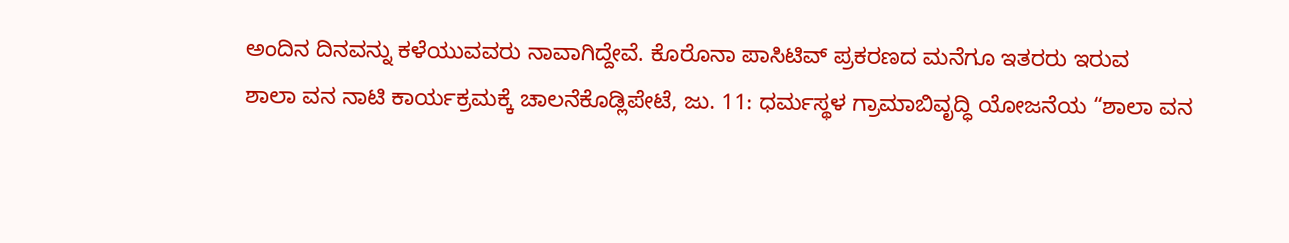ಅಂದಿನ ದಿನವನ್ನು ಕಳೆಯುವವರು ನಾವಾಗಿದ್ದೇವೆ. ಕೊರೊನಾ ಪಾಸಿಟಿವ್ ಪ್ರಕರಣದ ಮನೆಗೂ ಇತರರು ಇರುವ
ಶಾಲಾ ವನ ನಾಟಿ ಕಾರ್ಯಕ್ರಮಕ್ಕೆ ಚಾಲನೆಕೊಡ್ಲಿಪೇಟೆ, ಜು. 11: ಧರ್ಮಸ್ಥಳ ಗ್ರಾಮಾಬಿವೃದ್ಧಿ ಯೋಜನೆಯ “ಶಾಲಾ ವನ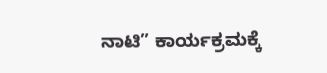ನಾಟಿ” ಕಾರ್ಯಕ್ರಮಕ್ಕೆ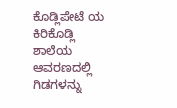ಕೊಡ್ಲಿಪೇಟೆ ಯ ಕಿರಿಕೊಡ್ಲಿ ಶಾಲೆಯ ಆವರಣದಲ್ಲಿ ಗಿಡಗಳನ್ನು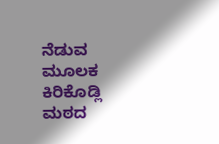ನೆಡುವ ಮೂಲಕ ಕಿರಿಕೊಡ್ಲಿ ಮಠದ